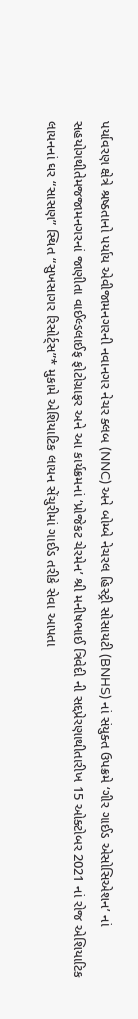પર્યાવરણ ક્ષેત્રે શ્રષ્ઠતાનો પર્યાય એવીજામનગરની નવાનગર નેચર ક્લબ (NNC) અને બોમ્બે નેચરલ હિસ્ટ્રી સોસાયટી (BNHS) નાં સંયુક્ત ઉપક્રમે ‘ગીર ગાઈડ એસોસિએશન’ નાં સહયોગથીતેમજજામનગરનાં જાણીતા વાઈલ્ડલાઈફ ફોટોગ્રાફર અને આ કાર્યક્રમનાં ‘પ્રોજેકટ ચેરમેન’ શ્રી મનીષભાઈ ત્રિવેદી ની સદ્દપ્રેરણાથીતારીખ 15 ઓક્ટોબર 2021 નાં રોજ એશિયાટિક લાયનનાં ઘર “સાસણ” સ્થિત “સુખસાગર રિસોર્ટ્સ”* મુકામે એશિયાટિક લાયન સેંચુરીમાં ગાઈડ તરીકે સેવા આપતા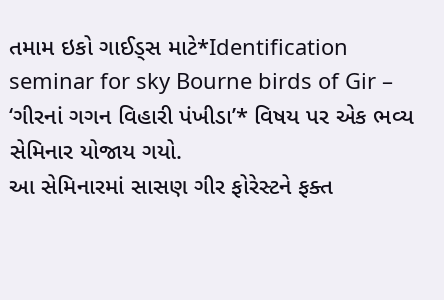તમામ ઇકો ગાઈડ્સ માટે*Identification seminar for sky Bourne birds of Gir – ‘ગીરનાં ગગન વિહારી પંખીડા’* વિષય પર એક ભવ્ય સેમિનાર યોજાય ગયો.
આ સેમિનારમાં સાસણ ગીર ફોરેસ્ટને ફક્ત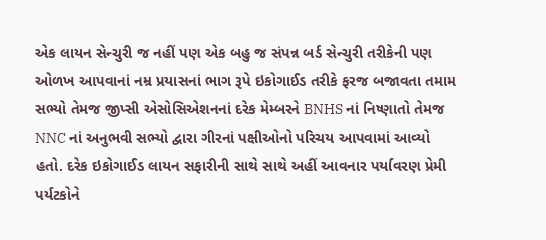એક લાયન સેન્ચુરી જ નહીં પણ એક બહુ જ સંપન્ન બર્ડ સેન્ચુરી તરીકેની પણ ઓળખ આપવાનાં નમ્ર પ્રયાસનાં ભાગ રૂપે ઇકોગાઈડ તરીકે ફરજ બજાવતા તમામ સભ્યો તેમજ જીપ્સી એસોસિએશનનાં દરેક મેમ્બરને BNHS નાં નિષ્ણાતો તેમજ NNC નાં અનુભવી સભ્યો દ્વારા ગીરનાં પક્ષીઓનો પરિચય આપવામાં આવ્યો હતો. દરેક ઇકોગાઈડ લાયન સફારીની સાથે સાથે અહીં આવનાર પર્યાવરણ પ્રેમી પર્યટકોને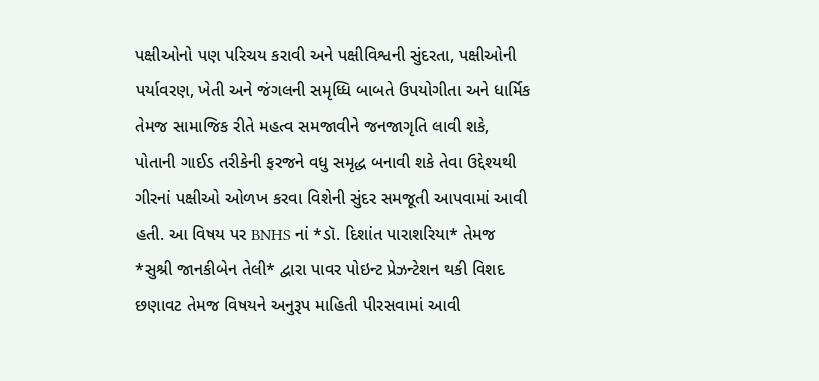પક્ષીઓનો પણ પરિચય કરાવી અને પક્ષીવિશ્વની સુંદરતા, પક્ષીઓની પર્યાવરણ, ખેતી અને જંગલની સમૃધ્ધિ બાબતે ઉપયોગીતા અને ધાર્મિક તેમજ સામાજિક રીતે મહત્વ સમજાવીને જનજાગૃતિ લાવી શકે, પોતાની ગાઈડ તરીકેની ફરજને વધુ સમૃદ્ધ બનાવી શકે તેવા ઉદ્દેશ્યથી ગીરનાં પક્ષીઓ ઓળખ કરવા વિશેની સુંદર સમજૂતી આપવામાં આવી હતી. આ વિષય પર BNHS નાં *ડૉ. દિશાંત પારાશરિયા* તેમજ *સુશ્રી જાનકીબેન તેલી* દ્વારા પાવર પોઇન્ટ પ્રેઝન્ટેશન થકી વિશદ છણાવટ તેમજ વિષયને અનુરૂપ માહિતી પીરસવામાં આવી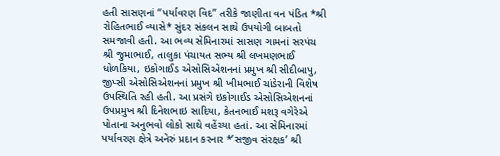હતી સાસણનાં “પર્યાવરણ વિદ” તરીકે જાણીતા વન પંડિત *શ્રી રોહિતભાઈ વ્યાસે* સુંદર સંકલન સાથે ઉપયોગી બાબતો સમજાવી હતી. આ ભવ્ય સેમિનારમાં સાસણ ગામનાં સરપંચ શ્રી જુમાભાઈ, તાલુકા પંચાયત સભ્ય શ્રી લખમણભાઈ ધોળકિયા, ઇકોગાઈડ એસોસિએશનનાં પ્રમુખ શ્રી સીદીબાપુ, જીપ્સી એસોસિએશનનાં પ્રમુખ શ્રી ખીમભાઈ ચાંડેરાની વિશેષ ઉપસ્થિતિ રહી હતી. આ પ્રસંગે ઇકોગાઈડ એસોસિએશનનાં ઉપપ્રમુખ શ્રી દિનેશભાઇ સાદિયા, કેતનભાઈ મશરૂ વગેરેએ પોતાના અનુભવો લોકો સાથે વહેંચ્યા હતાં. આ સેમિનારમાં પર્યાવરણ ક્ષેત્રે અનેરું પ્રદાન કરનાર *’સજીવ સંરક્ષક’ શ્રી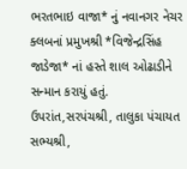ભરતભાઇ વાજા* નું નવાનગર નેચર ક્લબનાં પ્રમુખશ્રી *વિજેન્દ્રસિંહ જાડેજા* નાં હસ્તે શાલ ઓઢાડીને સન્માન કરાયું હતું.
ઉપરાંત,સરપંચશ્રી, તાલુકા પંચાયત સભ્યશ્રી,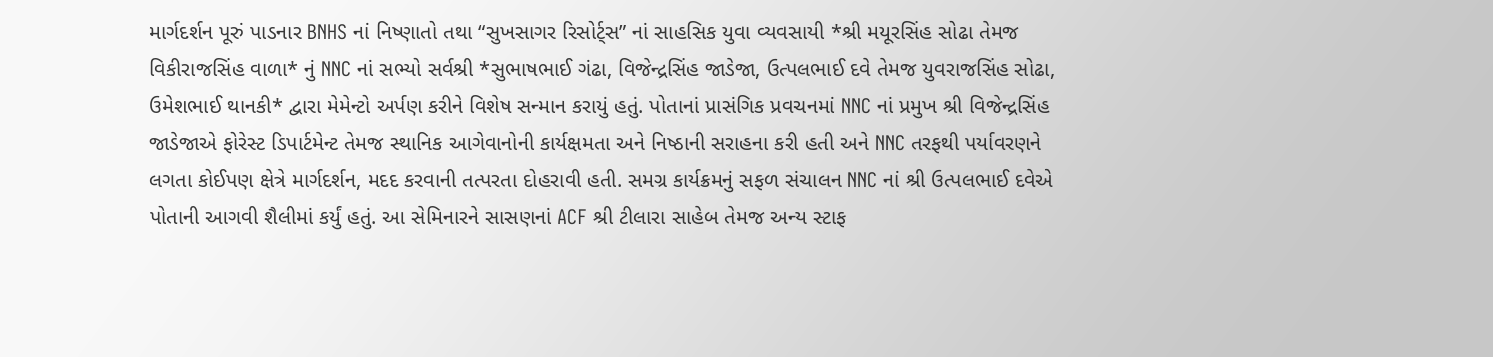માર્ગદર્શન પૂરું પાડનાર BNHS નાં નિષ્ણાતો તથા “સુખસાગર રિસોર્ટ્સ” નાં સાહસિક યુવા વ્યવસાયી *શ્રી મયૂરસિંહ સોઢા તેમજ વિકીરાજસિંહ વાળા* નું NNC નાં સભ્યો સર્વશ્રી *સુભાષભાઈ ગંઢા, વિજેન્દ્રસિંહ જાડેજા, ઉત્પલભાઈ દવે તેમજ યુવરાજસિંહ સોઢા, ઉમેશભાઈ થાનકી* દ્વારા મેમેન્ટો અર્પણ કરીને વિશેષ સન્માન કરાયું હતું. પોતાનાં પ્રાસંગિક પ્રવચનમાં NNC નાં પ્રમુખ શ્રી વિજેન્દ્રસિંહ જાડેજાએ ફોરેસ્ટ ડિપાર્ટમેન્ટ તેમજ સ્થાનિક આગેવાનોની કાર્યક્ષમતા અને નિષ્ઠાની સરાહના કરી હતી અને NNC તરફથી પર્યાવરણને લગતા કોઈપણ ક્ષેત્રે માર્ગદર્શન, મદદ કરવાની તત્પરતા દોહરાવી હતી. સમગ્ર કાર્યક્રમનું સફળ સંચાલન NNC નાં શ્રી ઉત્પલભાઈ દવેએ પોતાની આગવી શૈલીમાં કર્યું હતું. આ સેમિનારને સાસણનાં ACF શ્રી ટીલારા સાહેબ તેમજ અન્ય સ્ટાફ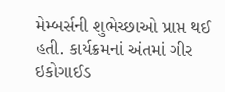મેમ્બર્સની શુભેચ્છાઓ પ્રાપ્ત થઈ હતી. કાર્યક્રમનાં અંતમાં ગીર ઇકોગાઈડ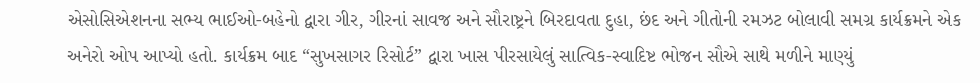એસોસિએશનના સભ્ય ભાઈઓ-બહેનો દ્વારા ગીર, ગીરનાં સાવજ અને સૌરાષ્ટ્રને બિરદાવતા દુહા, છંદ અને ગીતોની રમઝટ બોલાવી સમગ્ર કાર્યક્રમને એક અનેરો ઓપ આપ્યો હતો. કાર્યક્રમ બાદ “સુખસાગર રિસોર્ટ” દ્વારા ખાસ પીરસાયેલું સાત્વિક-સ્વાદિષ્ટ ભોજન સૌએ સાથે મળીને માણ્યું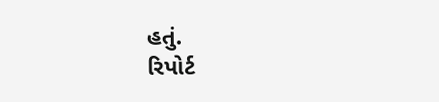હતું.
રિપોર્ટ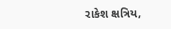રાકેશ ક્ષત્રિય,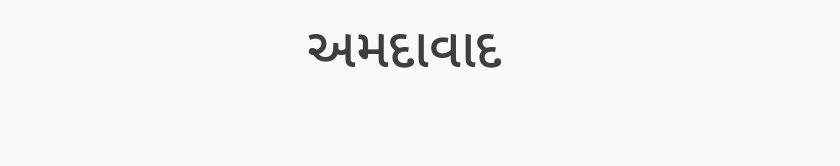અમદાવાદ